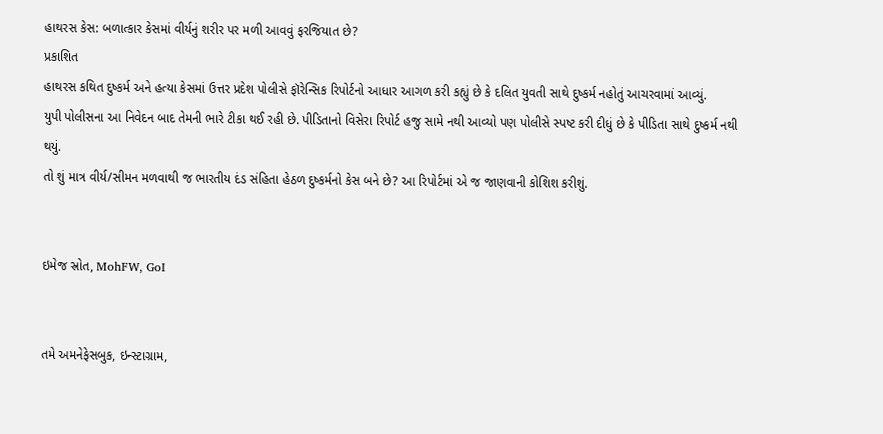હાથરસ કેસ: બળાત્કાર કેસમાં વીર્યનું શરીર પર મળી આવવું ફરજિયાત છે?
પ્રકાશિત
હાથરસ કથિત દુષ્કર્મ અને હત્યા કેસમાં ઉત્તર પ્રદેશ પોલીસે ફૉરેન્સિક રિપોર્ટનો આધાર આગળ કરી કહ્યું છે કે દલિત યુવતી સાથે દુષ્કર્મ નહોતું આચરવામાં આવ્યું.
યુપી પોલીસના આ નિવેદન બાદ તેમની ભારે ટીકા થઈ રહી છે. પીડિતાનો વિસેરા રિપોર્ટ હજુ સામે નથી આવ્યો પણ પોલીસે સ્પષ્ટ કરી દીધું છે કે પીડિતા સાથે દુષ્કર્મ નથી થયું.
તો શું માત્ર વીર્ય/સીમન મળવાથી જ ભારતીય દંડ સંહિતા હેઠળ દુષ્કર્મનો કેસ બને છે? આ રિપોર્ટમાં એ જ જાણવાની કોશિશ કરીશું.


ઇમેજ સ્રોત, MohFW, GoI


તમે અમનેફેસબુક, ઇન્સ્ટાગ્રામ,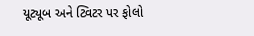યૂટ્યૂબ અને ટ્વિટર પર ફોલો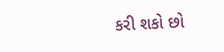કરી શકો છો